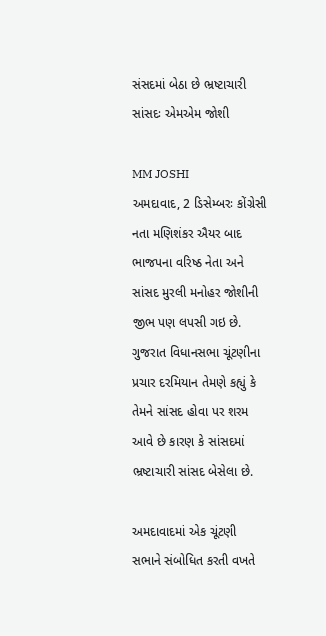સંસદમાં બેઠા છે ભ્રષ્ટાચારી સાંસદઃ એમએમ જોશી

MM JOSHI
અમદાવાદ, 2 ડિસેમ્બરઃ કોંગ્રેસી નતા મણિશંકર ઐયર બાદ ભાજપના વરિષ્ઠ નેતા અને સાંસદ મુરલી મનોહર જોશીની જીભ પણ લપસી ગઇ છે. ગુજરાત વિધાનસભા ચૂંટણીના પ્રચાર દરમિયાન તેમણે કહ્યું કે તેમને સાંસદ હોવા પર શરમ આવે છે કારણ કે સાંસદમાં ભ્રષ્ટાચારી સાંસદ બેસેલા છે.

અમદાવાદમાં એક ચૂંટણી સભાને સંબોધિત કરતી વખતે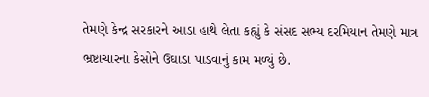તેમણે કેન્દ્ર સરકારને આડા હાથે લેતા કહ્યું કે સંસદ સભ્ય દરમિયાન તેમણે માત્ર ભ્રષ્ટાચારના કેસોને ઉઘાડા પાડવાનું કામ મળ્યું છે.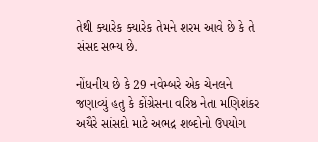તેથી ક્યારેક ક્યારેક તેમને શરમ આવે છે કે તે સંસદ સભ્ય છે.

નોંધનીય છે કે 29 નવેમ્બરે એક ચેનલને જણાવ્યું હતુ કે કોંગ્રેસના વરિષ્ઠ નેતા મણિશંકર અયૈરે સાંસદો માટે અભદ્ર શબ્દોનો ઉપયોગ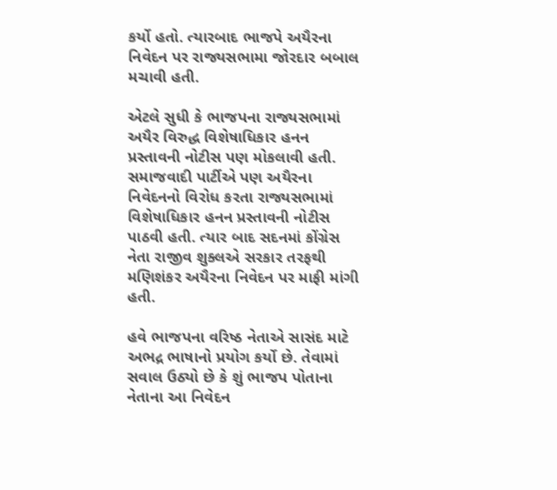કર્યો હતો. ત્યારબાદ ભાજપે અયૈરના નિવેદન પર રાજ્યસભામા જોરદાર બબાલ મચાવી હતી.

એટલે સુધી કે ભાજપના રાજ્યસભામાં અયૈર વિરુદ્ધ વિશેષાધિકાર હનન પ્રસ્તાવની નોટીસ પણ મોકલાવી હતી. સમાજવાદી પાર્ટીએ પણ અયૈરના નિવેદનનો વિરોધ કરતા રાજ્યસભામાં વિશેષાધિકાર હનન પ્રસ્તાવની નોટીસ પાઠવી હતી. ત્યાર બાદ સદનમાં કોંગ્રેસ નેતા રાજીવ શુક્લએ સરકાર તરફથી મણિશંકર અયૈરના નિવેદન પર માફી માંગી હતી.

હવે ભાજપના વરિષ્ઠ નેતાએ સાસંદ માટે અભદ્ર ભાષાનો પ્રયોગ કર્યો છે. તેવામાં સવાલ ઉઠ્યો છે કે શું ભાજપ પોતાના નેતાના આ નિવેદન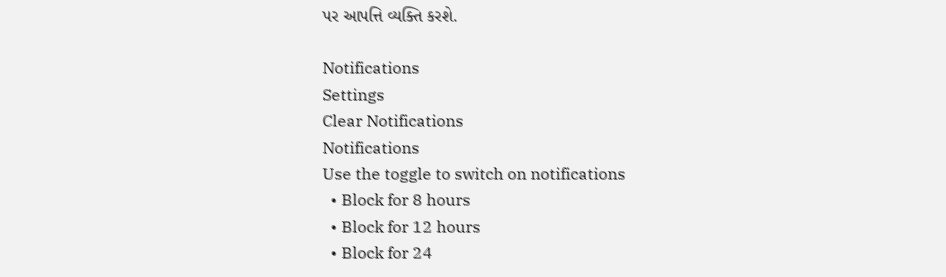પર આપત્તિ વ્યક્તિ કરશે.

Notifications
Settings
Clear Notifications
Notifications
Use the toggle to switch on notifications
  • Block for 8 hours
  • Block for 12 hours
  • Block for 24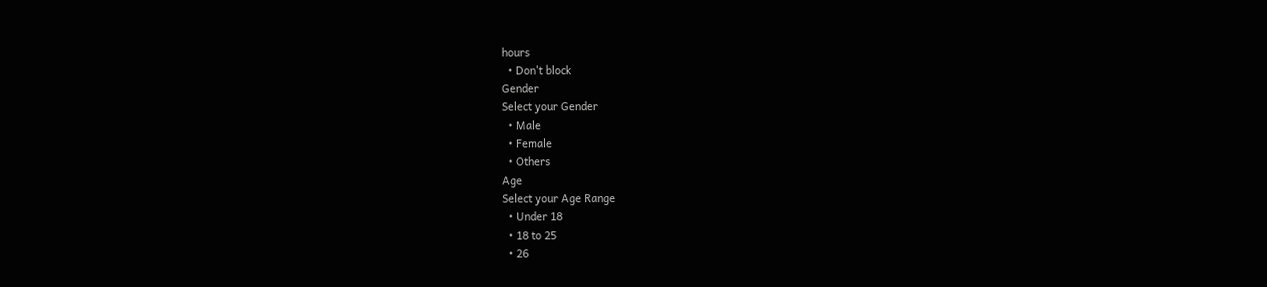hours
  • Don't block
Gender
Select your Gender
  • Male
  • Female
  • Others
Age
Select your Age Range
  • Under 18
  • 18 to 25
  • 26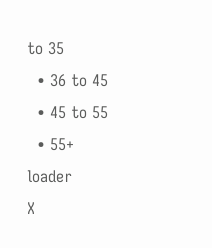to 35
  • 36 to 45
  • 45 to 55
  • 55+
loader
X